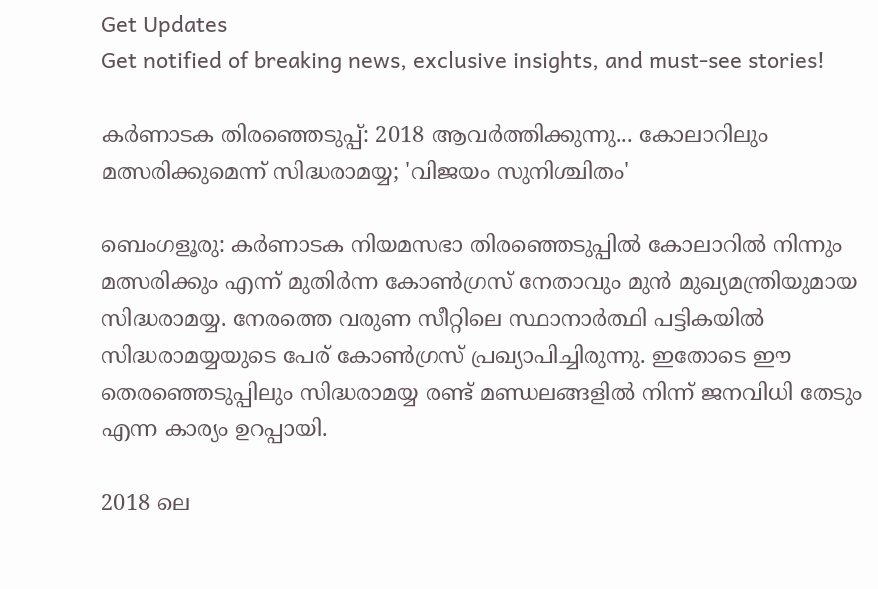Get Updates
Get notified of breaking news, exclusive insights, and must-see stories!

കര്‍ണാടക തിരഞ്ഞെടുപ്പ്: 2018 ആവര്‍ത്തിക്കുന്നു... കോലാറിലും മത്സരിക്കുമെന്ന് സിദ്ധരാമയ്യ; 'വിജയം സുനിശ്ചിതം'

ബെംഗളൂരു: കര്‍ണാടക നിയമസഭാ തിരഞ്ഞെടുപ്പില്‍ കോലാറില്‍ നിന്നും മത്സരിക്കും എന്ന് മുതിര്‍ന്ന കോണ്‍ഗ്രസ് നേതാവും മുന്‍ മുഖ്യമന്ത്രിയുമായ സിദ്ധരാമയ്യ. നേരത്തെ വരുണ സീറ്റിലെ സ്ഥാനാര്‍ത്ഥി പട്ടികയില്‍ സിദ്ധരാമയ്യയുടെ പേര് കോണ്‍ഗ്രസ് പ്രഖ്യാപിച്ചിരുന്നു. ഇതോടെ ഈ തെരഞ്ഞെടുപ്പിലും സിദ്ധരാമയ്യ രണ്ട് മണ്ഡലങ്ങളില്‍ നിന്ന് ജനവിധി തേടും എന്ന കാര്യം ഉറപ്പായി.

2018 ലെ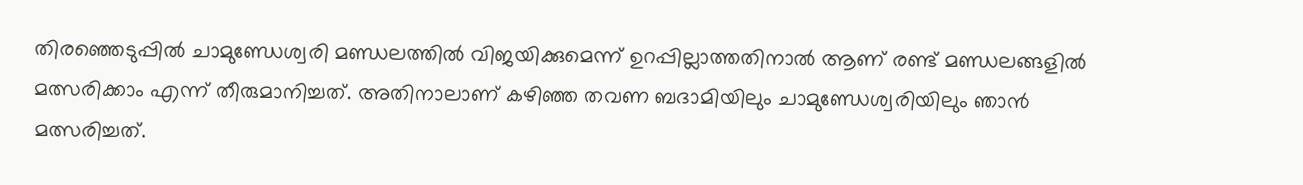തിരഞ്ഞെടുപ്പില്‍ ചാമുണ്ഡേശ്വരി മണ്ഡലത്തില്‍ വിജയിക്കുമെന്ന് ഉറപ്പില്ലാത്തതിനാല്‍ ആണ് രണ്ട് മണ്ഡലങ്ങളില്‍ മത്സരിക്കാം എന്ന് തീരുമാനിച്ചത്. അതിനാലാണ് കഴിഞ്ഞ തവണ ബദാമിയിലും ചാമുണ്ഡേശ്വരിയിലും ഞാന്‍ മത്സരിച്ചത്.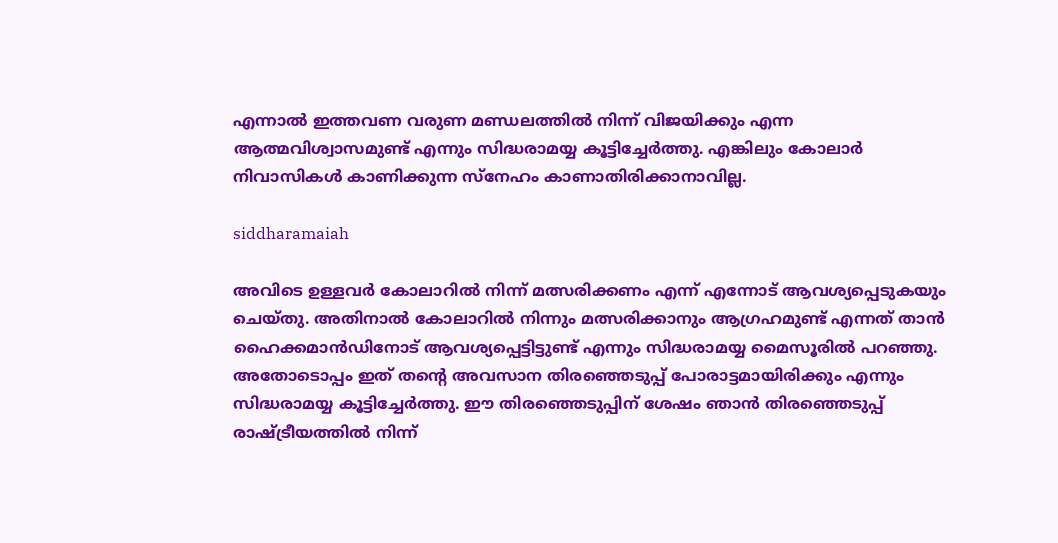എന്നാല്‍ ഇത്തവണ വരുണ മണ്ഡലത്തില്‍ നിന്ന് വിജയിക്കും എന്ന ആത്മവിശ്വാസമുണ്ട് എന്നും സിദ്ധരാമയ്യ കൂട്ടിച്ചേര്‍ത്തു. എങ്കിലും കോലാര്‍ നിവാസികള്‍ കാണിക്കുന്ന സ്‌നേഹം കാണാതിരിക്കാനാവില്ല.

siddharamaiah

അവിടെ ഉള്ളവര്‍ കോലാറില്‍ നിന്ന് മത്സരിക്കണം എന്ന് എന്നോട് ആവശ്യപ്പെടുകയും ചെയ്തു. അതിനാല്‍ കോലാറില്‍ നിന്നും മത്സരിക്കാനും ആഗ്രഹമുണ്ട് എന്നത് താന്‍ ഹൈക്കമാന്‍ഡിനോട് ആവശ്യപ്പെട്ടിട്ടുണ്ട് എന്നും സിദ്ധരാമയ്യ മൈസൂരില്‍ പറഞ്ഞു. അതോടൊപ്പം ഇത് തന്റെ അവസാന തിരഞ്ഞെടുപ്പ് പോരാട്ടമായിരിക്കും എന്നും സിദ്ധരാമയ്യ കൂട്ടിച്ചേര്‍ത്തു. ഈ തിരഞ്ഞെടുപ്പിന് ശേഷം ഞാന്‍ തിരഞ്ഞെടുപ്പ് രാഷ്ട്രീയത്തില്‍ നിന്ന്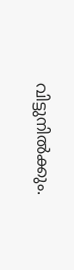വിട്ടുനില്‍ക്കും.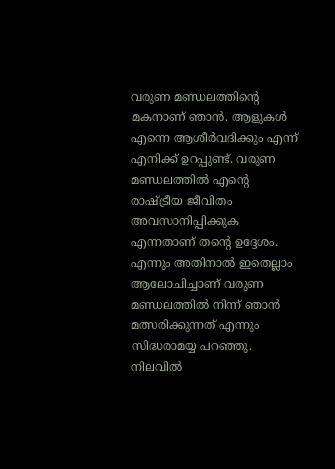വരുണ മണ്ഡലത്തിന്റെ മകനാണ് ഞാന്‍. ആളുകള്‍ എന്നെ ആശീര്‍വദിക്കും എന്ന് എനിക്ക് ഉറപ്പുണ്ട്. വരുണ മണ്ഡലത്തില്‍ എന്റെ രാഷ്ട്രീയ ജീവിതം അവസാനിപ്പിക്കുക എന്നതാണ് തന്റെ ഉദ്ദേശം. എന്നും അതിനാല്‍ ഇതെല്ലാം ആലോചിച്ചാണ് വരുണ മണ്ഡലത്തില്‍ നിന്ന് ഞാന്‍ മത്സരിക്കുന്നത് എന്നും സിദ്ധരാമയ്യ പറഞ്ഞു. നിലവില്‍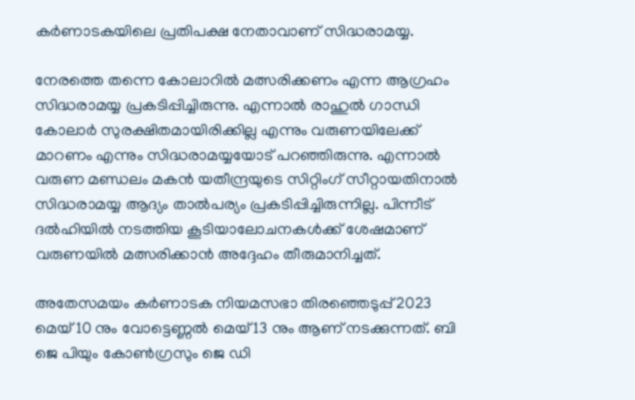കര്‍ണാടകയിലെ പ്രതിപക്ഷ നേതാവാണ് സിദ്ധരാമയ്യ.

നേരത്തെ തന്നെ കോലാറില്‍ മത്സരിക്കണം എന്ന ആഗ്രഹം സിദ്ധരാമയ്യ പ്രകടിപ്പിച്ചിരുന്നു. എന്നാല്‍ രാഹുല്‍ ഗാന്ധി കോലാര്‍ സുരക്ഷിതമായിരിക്കില്ല എന്നും വരുണയിലേക്ക് മാറണം എന്നും സിദ്ധരാമയ്യയോട് പറഞ്ഞിരുന്നു. എന്നാല്‍ വരുണ മണ്ഡലം മകന്‍ യതീന്ദ്രയുടെ സിറ്റിംഗ് സീറ്റായതിനാല്‍ സിദ്ധരാമയ്യ ആദ്യം താല്‍പര്യം പ്രകടിപ്പിച്ചിരുന്നില്ല. പിന്നീട് ദല്‍ഹിയില്‍ നടത്തിയ കൂടിയാലോചനകള്‍ക്ക് ശേഷമാണ് വരുണയില്‍ മത്സരിക്കാന്‍ അദ്ദേഹം തീരുമാനിച്ചത്.

അതേസമയം കര്‍ണാടക നിയമസഭാ തിരഞ്ഞെടുപ്പ് 2023 മെയ് 10 നും വോട്ടെണ്ണല്‍ മെയ് 13 നും ആണ് നടക്കുന്നത്. ബി ജെ പിയും കോണ്‍ഗ്രസും ജെ ഡി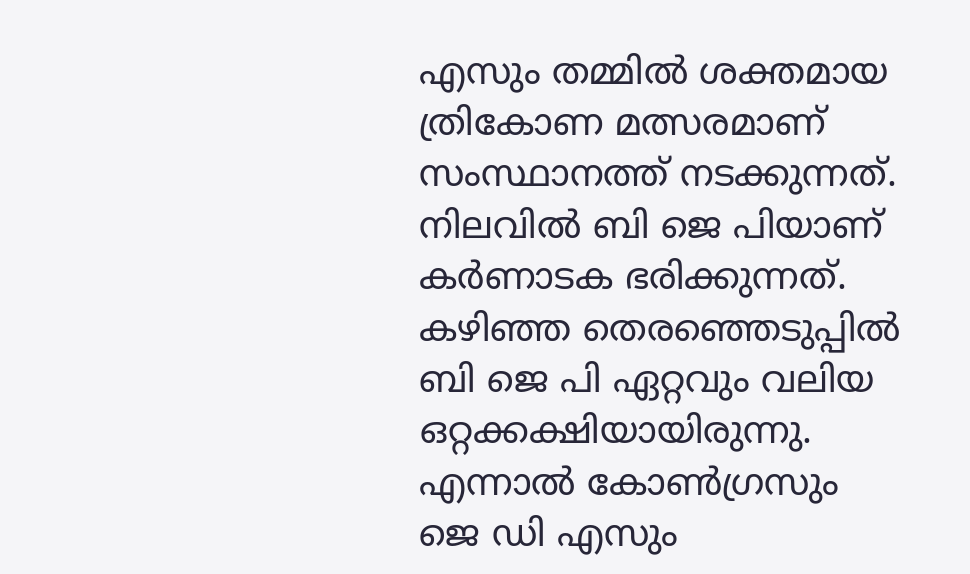എസും തമ്മില്‍ ശക്തമായ ത്രികോണ മത്സരമാണ് സംസ്ഥാനത്ത് നടക്കുന്നത്. നിലവില്‍ ബി ജെ പിയാണ് കര്‍ണാടക ഭരിക്കുന്നത്. കഴിഞ്ഞ തെരഞ്ഞെടുപ്പില്‍ ബി ജെ പി ഏറ്റവും വലിയ ഒറ്റക്കക്ഷിയായിരുന്നു. എന്നാല്‍ കോണ്‍ഗ്രസും ജെ ഡി എസും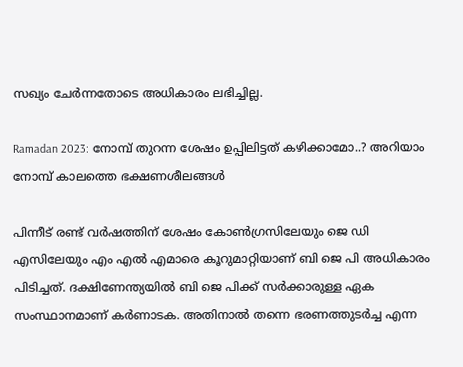സഖ്യം ചേര്‍ന്നതോടെ അധികാരം ലഭിച്ചില്ല.

Ramadan 2023: നോമ്പ് തുറന്ന ശേഷം ഉപ്പിലിട്ടത് കഴിക്കാമോ..? അറിയാം നോമ്പ് കാലത്തെ ഭക്ഷണശീലങ്ങള്‍

പിന്നീട് രണ്ട് വര്‍ഷത്തിന് ശേഷം കോണ്‍ഗ്രസിലേയും ജെ ഡി എസിലേയും എം എല്‍ എമാരെ കൂറുമാറ്റിയാണ് ബി ജെ പി അധികാരം പിടിച്ചത്. ദക്ഷിണേന്ത്യയില്‍ ബി ജെ പിക്ക് സര്‍ക്കാരുള്ള ഏക സംസ്ഥാനമാണ് കര്‍ണാടക. അതിനാല്‍ തന്നെ ഭരണത്തുടര്‍ച്ച എന്ന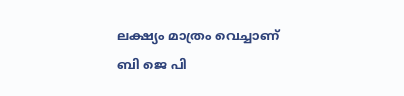ലക്ഷ്യം മാത്രം വെച്ചാണ് ബി ജെ പി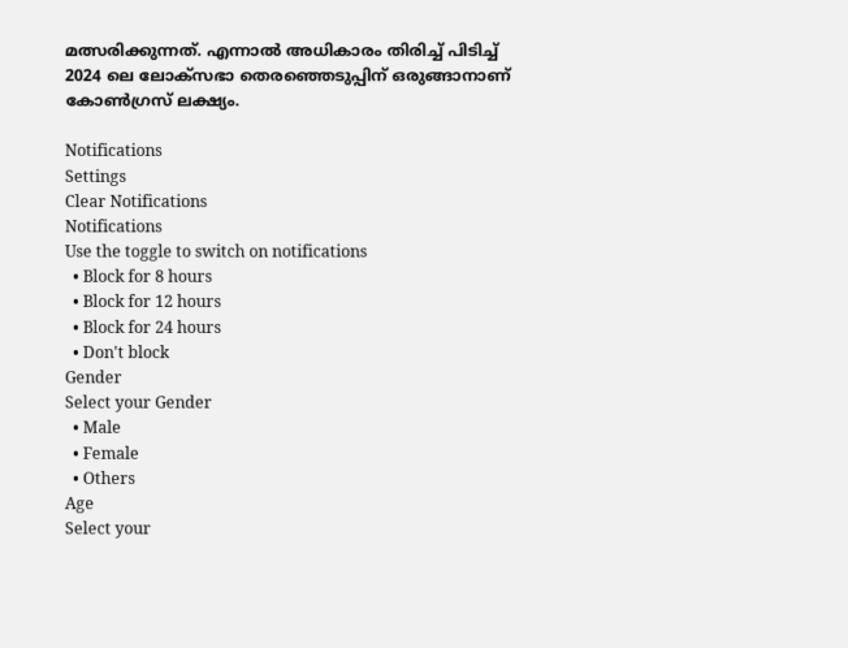മത്സരിക്കുന്നത്. എന്നാല്‍ അധികാരം തിരിച്ച് പിടിച്ച് 2024 ലെ ലോക്‌സഭാ തെരഞ്ഞെടുപ്പിന് ഒരുങ്ങാനാണ് കോണ്‍ഗ്രസ് ലക്ഷ്യം.

Notifications
Settings
Clear Notifications
Notifications
Use the toggle to switch on notifications
  • Block for 8 hours
  • Block for 12 hours
  • Block for 24 hours
  • Don't block
Gender
Select your Gender
  • Male
  • Female
  • Others
Age
Select your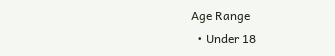Age Range
  • Under 18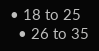• 18 to 25
  • 26 to 35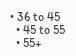• 36 to 45
  • 45 to 55
  • 55+